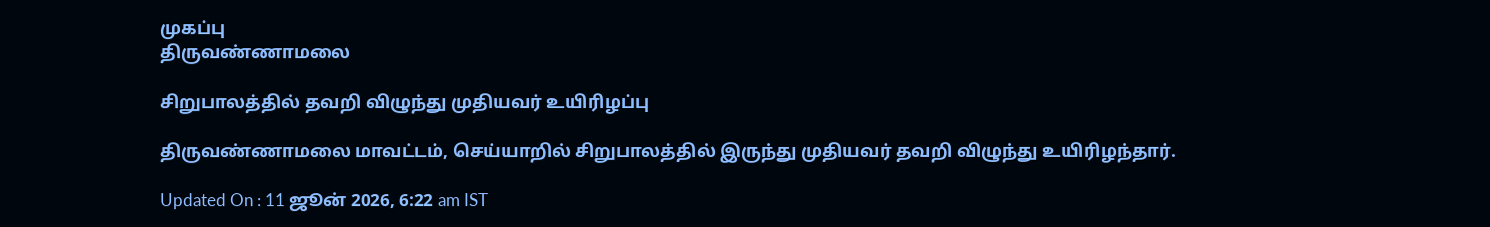முகப்பு
திருவண்ணாமலை

சிறுபாலத்தில் தவறி விழுந்து முதியவர் உயிரிழப்பு

திருவண்ணாமலை மாவட்டம், செய்யாறில் சிறுபாலத்தில் இருந்து முதியவர் தவறி விழுந்து உயிரிழந்தார்.

Updated On : 11 ஜூன் 2026, 6:22 am IST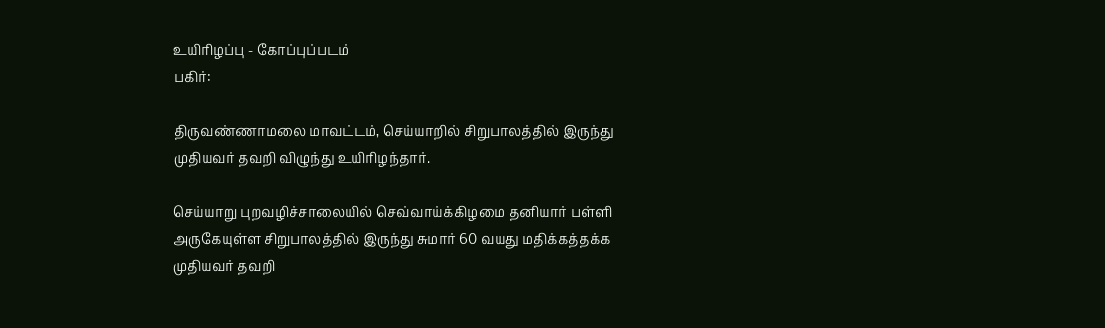உயிரிழப்பு - கோப்புப்படம்
பகிர்:

திருவண்ணாமலை மாவட்டம், செய்யாறில் சிறுபாலத்தில் இருந்து முதியவர் தவறி விழுந்து உயிரிழந்தார்.

செய்யாறு புறவழிச்சாலையில் செவ்வாய்க்கிழமை தனியார் பள்ளி அருகேயுள்ள சிறுபாலத்தில் இருந்து சுமார் 60 வயது மதிக்கத்தக்க முதியவர் தவறி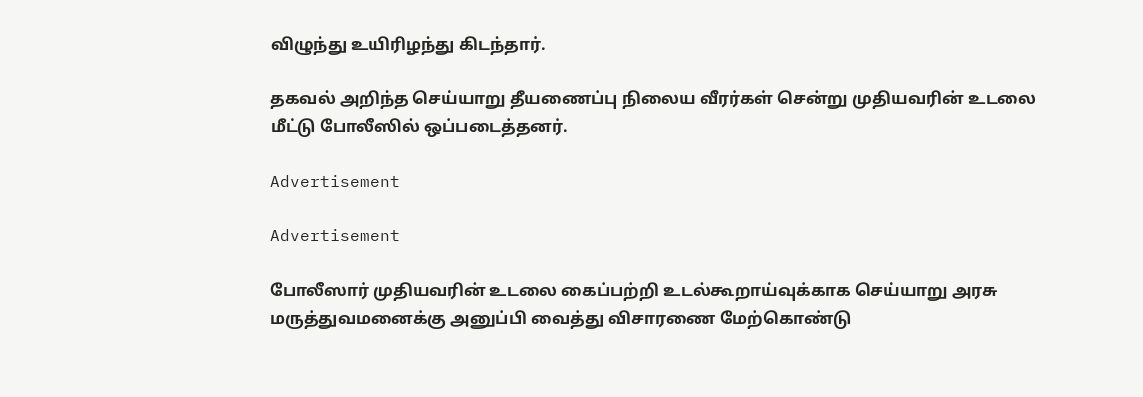விழுந்து உயிரிழந்து கிடந்தார்.

தகவல் அறிந்த செய்யாறு தீயணைப்பு நிலைய வீரர்கள் சென்று முதியவரின் உடலை மீட்டு போலீஸில் ஒப்படைத்தனர்.

Advertisement

Advertisement

போலீஸார் முதியவரின் உடலை கைப்பற்றி உடல்கூறாய்வுக்காக செய்யாறு அரசு மருத்துவமனைக்கு அனுப்பி வைத்து விசாரணை மேற்கொண்டு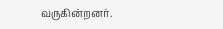வருகின்றனர்.